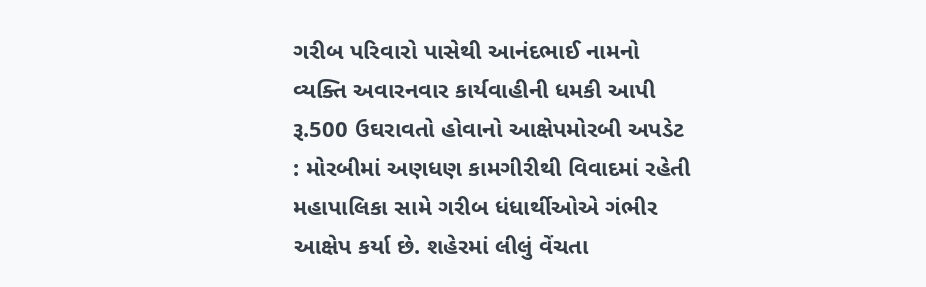ગરીબ પરિવારો પાસેથી આનંદભાઈ નામનો વ્યક્તિ અવારનવાર કાર્યવાહીની ધમકી આપી રૂ.500 ઉઘરાવતો હોવાનો આક્ષેપમોરબી અપડેટ : મોરબીમાં અણધણ કામગીરીથી વિવાદમાં રહેતી મહાપાલિકા સામે ગરીબ ધંધાર્થીઓએ ગંભીર આક્ષેપ કર્યા છે. શહેરમાં લીલું વેંચતા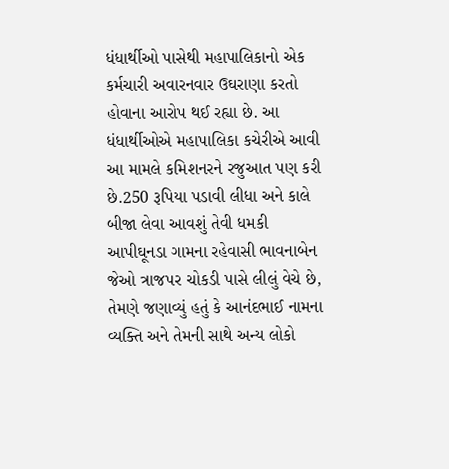ધંધાર્થીઓ પાસેથી મહાપાલિકાનો એક કર્મચારી અવારનવાર ઉઘરાણા કરતો હોવાના આરોપ થઈ રહ્યા છે. આ ધંધાર્થીઓએ મહાપાલિકા કચેરીએ આવી આ મામલે કમિશનરને રજુઆત પણ કરી છે.250 રૂપિયા પડાવી લીધા અને કાલે બીજા લેવા આવશું તેવી ધમકી આપીઘૂનડા ગામના રહેવાસી ભાવનાબેન જેઓ ત્રાજપર ચોકડી પાસે લીલું વેચે છે, તેમણે જણાવ્યું હતું કે આનંદભાઈ નામના વ્યક્તિ અને તેમની સાથે અન્ય લોકો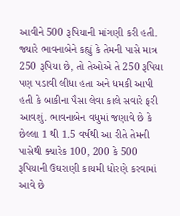આવીને 500 રૂપિયાની માંગણી કરી હતી. જ્યારે ભાવનાબેને કહ્યું કે તેમની પાસે માત્ર 250 રૂપિયા છે, તો તેઓએ તે 250 રૂપિયા પણ પડાવી લીધા હતા અને ધમકી આપી હતી કે બાકીના પૈસા લેવા કાલે સવારે ફરી આવશું. ભાવનાબેન વધુમાં જણાવે છે કે છેલ્લા 1 થી 1.5 વર્ષથી આ રીતે તેમની પાસેથી ક્યારેક 100, 200 કે 500 રૂપિયાની ઉઘરાણી કાયમી ધોરણે કરવામાં આવે છે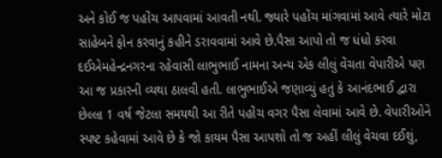અને કોઈ જ પહોંચ આપવામાં આવતી નથી. જ્યારે પહોંચ માંગવામાં આવે ત્યારે મોટા સાહેબને ફોન કરવાનું કહીને ડરાવવામાં આવે છે.પૈસા આપો તો જ ધંધો કરવા દઈએમહેન્દ્રનગરના રહેવાસી લાભુભાઈ નામના અન્ય એક લીલું વેંચતા વેપારીએ પણ આ જ પ્રકારની વ્યથા ઠાલવી હતી. લાભુભાઈએ જણાવ્યું હતું કે આનંદભાઈ દ્વારા છેલ્લા 1 વર્ષ જેટલા સમયથી આ રીતે પહોંચ વગર પૈસા લેવામાં આવે છે. વેપારીઓને સ્પષ્ટ કહેવામાં આવે છે કે જો કાયમ પૈસા આપશો તો જ અહીં લીલું વેચવા દઈશું,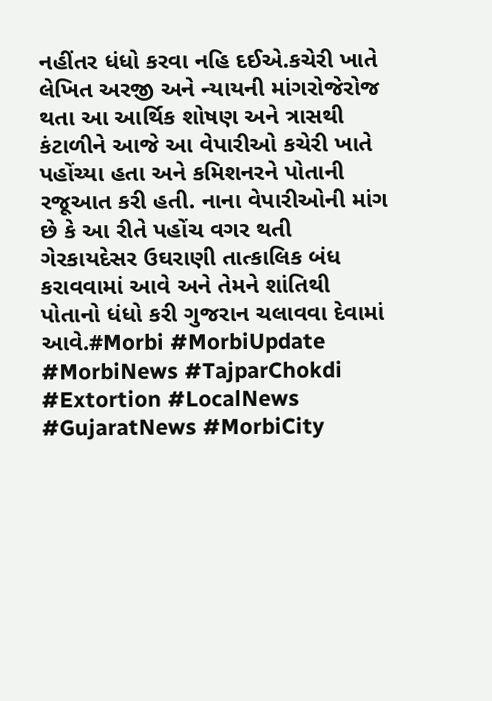નહીંતર ધંધો કરવા નહિ દઈએ.કચેરી ખાતે લેખિત અરજી અને ન્યાયની માંગરોજેરોજ થતા આ આર્થિક શોષણ અને ત્રાસથી કંટાળીને આજે આ વેપારીઓ કચેરી ખાતે પહોંચ્યા હતા અને કમિશનરને પોતાની રજૂઆત કરી હતી. નાના વેપારીઓની માંગ છે કે આ રીતે પહોંચ વગર થતી ગેરકાયદેસર ઉઘરાણી તાત્કાલિક બંધ કરાવવામાં આવે અને તેમને શાંતિથી પોતાનો ધંધો કરી ગુજરાન ચલાવવા દેવામાં આવે.#Morbi #MorbiUpdate #MorbiNews #TajparChokdi #Extortion #LocalNews #GujaratNews #MorbiCity